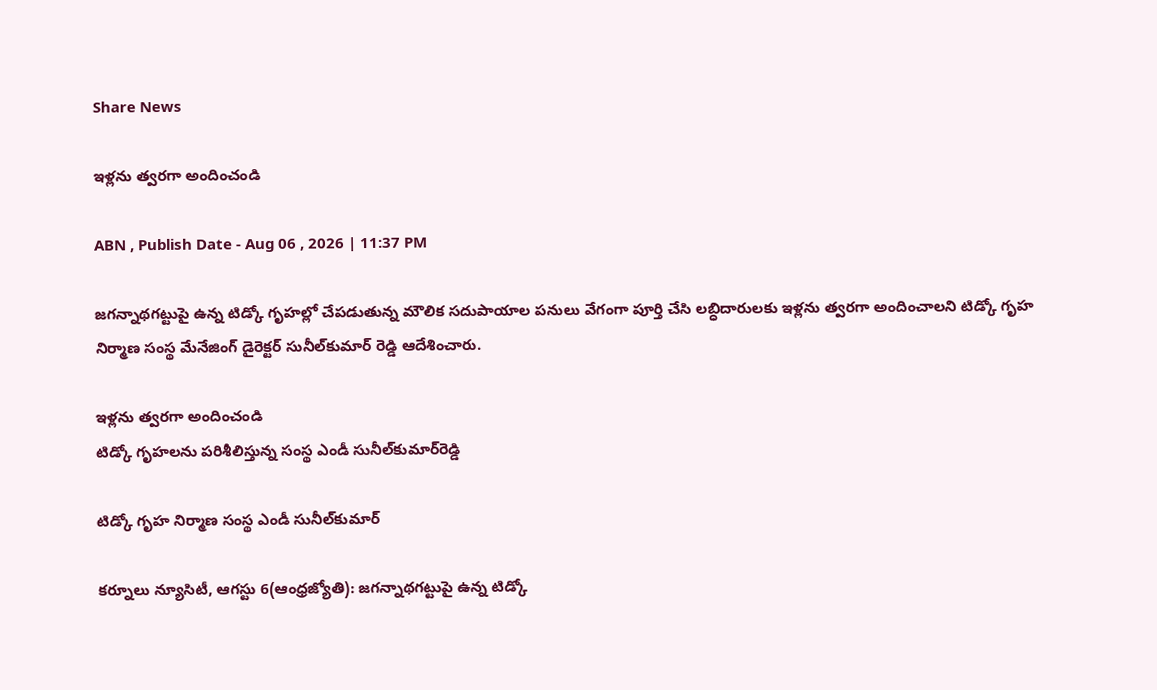Share News

ఇళ్లను త్వరగా అందించండి

ABN , Publish Date - Aug 06 , 2026 | 11:37 PM

జగన్నాథగట్టుపై ఉన్న టిడ్కో గృహల్లో చేపడుతున్న మౌలిక సదుపాయాల పనులు వేగంగా పూర్తి చేసి లబ్ధిదారులకు ఇళ్లను త్వరగా అందించాలని టిడ్కో గృహ నిర్మాణ సంస్థ మేనేజింగ్‌ డైరెక్టర్‌ సునీల్‌కుమార్‌ రెడ్డి ఆదేశించారు.

ఇళ్లను త్వరగా అందించండి
టిడ్కో గృహలను పరిశీలిస్తున్న సంస్థ ఎండీ సునీల్‌కుమార్‌రెడ్డి

టిడ్కో గృహ నిర్మాణ సంస్థ ఎండీ సునీల్‌కుమార్‌

కర్నూలు న్యూసిటీ, ఆగస్టు 6(ఆంధ్రజ్యోతి): జగన్నాథగట్టుపై ఉన్న టిడ్కో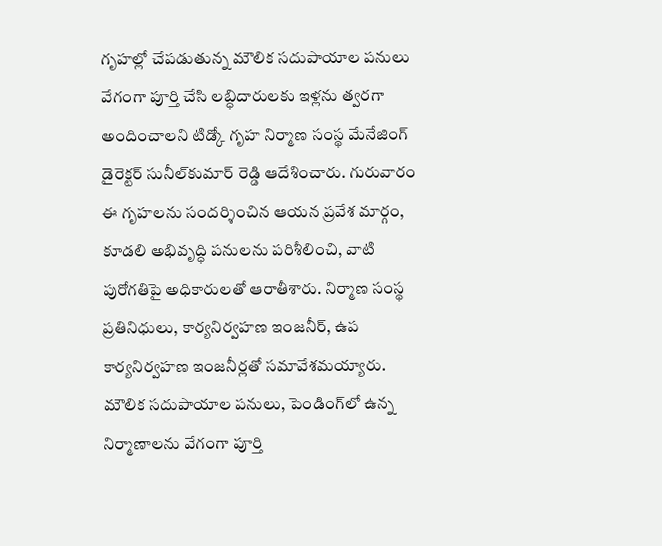గృహల్లో చేపడుతున్న మౌలిక సదుపాయాల పనులు వేగంగా పూర్తి చేసి లబ్ధిదారులకు ఇళ్లను త్వరగా అందించాలని టిడ్కో గృహ నిర్మాణ సంస్థ మేనేజింగ్‌ డైరెక్టర్‌ సునీల్‌కుమార్‌ రెడ్డి ఆదేశించారు. గురువారం ఈ గృహలను సందర్శించిన ఆయన ప్రవేశ మార్గం, కూడలి అభివృద్ధి పనులను పరిశీలించి, వాటి పురోగతిపై అధికారులతో ఆరాతీశారు. నిర్మాణ సంస్థ ప్రతినిధులు, కార్యనిర్వహణ ఇంజనీర్‌, ఉప కార్యనిర్వహణ ఇంజనీర్లతో సమావేశమయ్యారు. మౌలిక సదుపాయాల పనులు, పెండింగ్‌లో ఉన్న నిర్మాణాలను వేగంగా పూర్తి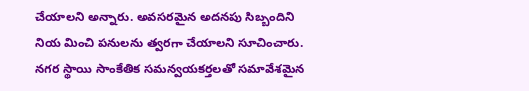చేయాలని అన్నారు. అవసరమైన అదనపు సిబ్బందిని నియ మించి పనులను త్వరగా చేయాలని సూచించారు. నగర స్థాయి సాంకేతిక సమన్వయకర్తలతో సమావేశమైన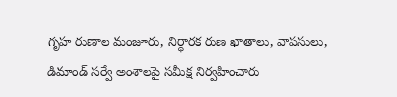గృహ రుణాల మంజూరు, నిర్ధారక రుణ ఖాతాలు, వాపసులు, డిమాండ్‌ సర్వే అంశాలపై సమీక్ష నిర్వహించారు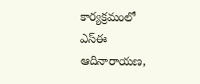కార్యక్రమంలో ఎస్‌ఈ ఆదినారాయణ,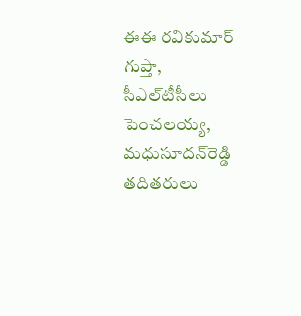ఈఈ రవికుమార్‌ గుప్తా, సీఎల్‌టీసీలు పెంచలయ్య, మధుసూదన్‌రెడ్డి తదితరులు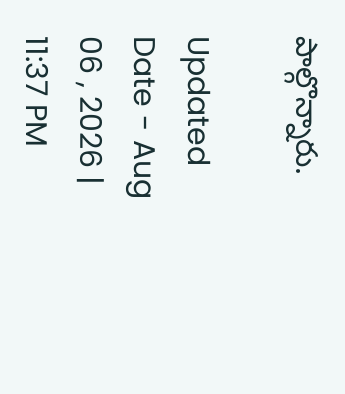పాల్గొన్నారు.

Updated Date - Aug 06 , 2026 | 11:37 PM